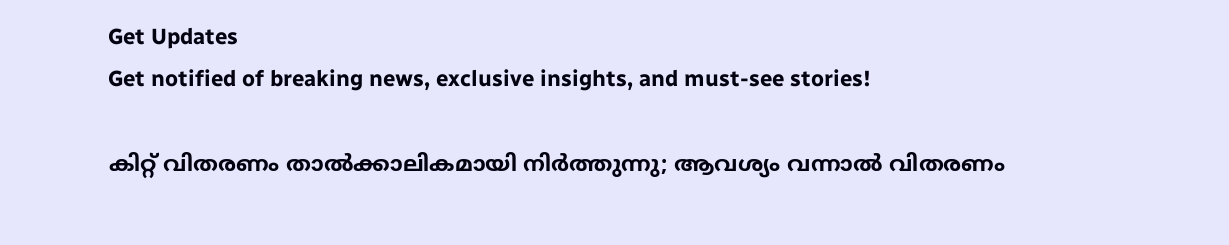Get Updates
Get notified of breaking news, exclusive insights, and must-see stories!

കിറ്റ് വിതരണം താല്‍ക്കാലികമായി നിര്‍ത്തുന്നു; ആവശ്യം വന്നാല്‍ വിതരണം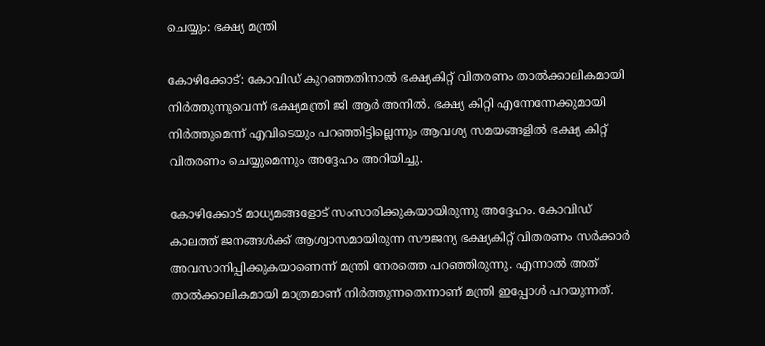ചെയ്യും: ഭക്ഷ്യ മന്ത്രി

കോഴിക്കോട്: കോവിഡ് കുറഞ്ഞതിനാല്‍ ഭക്ഷ്യകിറ്റ് വിതരണം താല്‍ക്കാലികമായി നിര്‍ത്തുന്നുവെന്ന് ഭക്ഷ്യമന്ത്രി ജി ആര്‍ അനില്‍. ഭക്ഷ്യ കിറ്റി എന്നേന്നേക്കുമായി നിര്‍ത്തുമെന്ന് എവിടെയും പറഞ്ഞിട്ടില്ലെന്നും ആവശ്യ സമയങ്ങളില്‍ ഭക്ഷ്യ കിറ്റ് വിതരണം ചെയ്യുമെന്നും അദ്ദേഹം അറിയിച്ചു.

കോഴിക്കോട് മാധ്യമങ്ങളോട് സംസാരിക്കുകയായിരുന്നു അദ്ദേഹം. കോവിഡ് കാലത്ത് ജനങ്ങള്‍ക്ക് ആശ്വാസമായിരുന്ന സൗജന്യ ഭക്ഷ്യകിറ്റ് വിതരണം സര്‍ക്കാര്‍ അവസാനിപ്പിക്കുകയാണെന്ന് മന്ത്രി നേരത്തെ പറഞ്ഞിരുന്നു. എന്നാല്‍ അത് താല്‍ക്കാലികമായി മാത്രമാണ് നിര്‍ത്തുന്നതെന്നാണ് മന്ത്രി ഇപ്പോള്‍ പറയുന്നത്.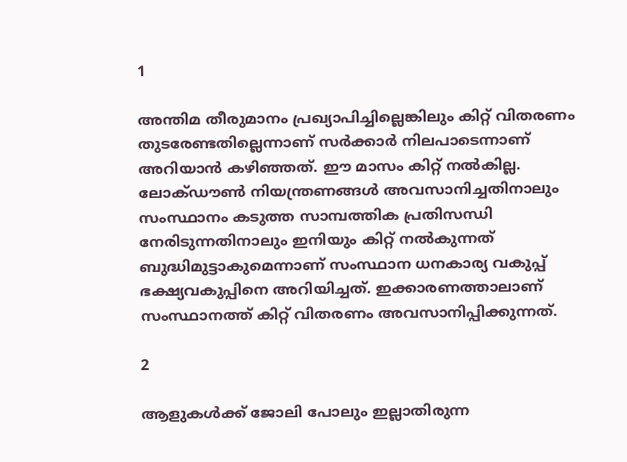1

അന്തിമ തീരുമാനം പ്രഖ്യാപിച്ചില്ലെങ്കിലും കിറ്റ് വിതരണം തുടരേണ്ടതില്ലെന്നാണ് സര്‍ക്കാര്‍ നിലപാടെന്നാണ് അറിയാന്‍ കഴിഞ്ഞത്. ഈ മാസം കിറ്റ് നല്‍കില്ല. ലോക്ഡൗണ്‍ നിയന്ത്രണങ്ങള്‍ അവസാനിച്ചതിനാലും സംസ്ഥാനം കടുത്ത സാമ്പത്തിക പ്രതിസന്ധി നേരിടുന്നതിനാലും ഇനിയും കിറ്റ് നല്‍കുന്നത് ബുദ്ധിമുട്ടാകുമെന്നാണ് സംസ്ഥാന ധനകാര്യ വകുപ്പ് ഭക്ഷ്യവകുപ്പിനെ അറിയിച്ചത്. ഇക്കാരണത്താലാണ് സംസ്ഥാനത്ത് കിറ്റ് വിതരണം അവസാനിപ്പിക്കുന്നത്.

2

ആളുകള്‍ക്ക് ജോലി പോലും ഇല്ലാതിരുന്ന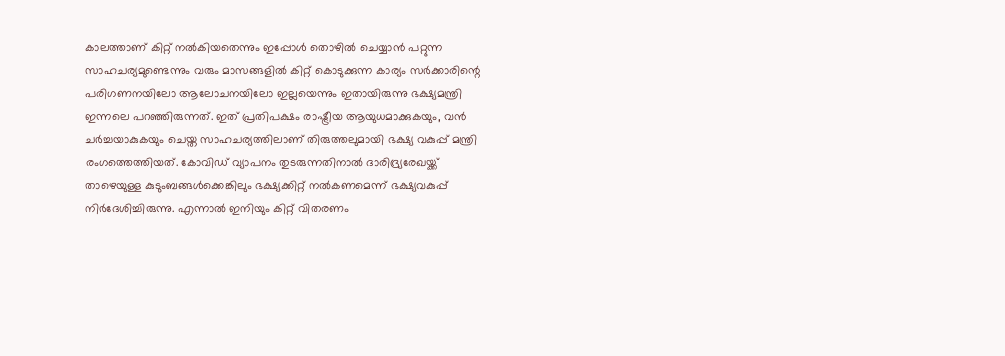കാലത്താണ് കിറ്റ് നല്‍കിയതെന്നും ഇപ്പോള്‍ തൊഴില്‍ ചെയ്യാന്‍ പറ്റുന്ന സാഹചര്യമുണ്ടെന്നും വരും മാസങ്ങളില്‍ കിറ്റ് കൊടുക്കുന്ന കാര്യം സര്‍ക്കാരിന്റെ പരിഗണനയിലോ ആലോചനയിലോ ഇല്ലയെന്നും ഇതായിരുന്നു ഭക്ഷ്യമന്ത്രി ഇന്നലെ പറഞ്ഞിരുന്നത്. ഇത് പ്രതിപക്ഷം രാഷ്ട്രീയ ആയുധമാക്കുകയും, വന്‍ ചര്‍ച്ചയാകുകയും ചെയ്ത സാഹചര്യത്തിലാണ് തിരുത്തലുമായി ഭക്ഷ്യ വകുപ്പ് മന്ത്രി രംഗത്തെത്തിയത്. കോവിഡ് വ്യാപനം തുടരുന്നതിനാല്‍ ദാരിദ്ര്യരേഖയ്ക്ക് താഴെയുള്ള കുടുംബങ്ങള്‍ക്കെങ്കിലും ഭക്ഷ്യക്കിറ്റ് നല്‍കണമെന്ന് ഭക്ഷ്യവകുപ്പ് നിര്‍ദേശിച്ചിരുന്നു. എന്നാല്‍ ഇനിയും കിറ്റ് വിതരണം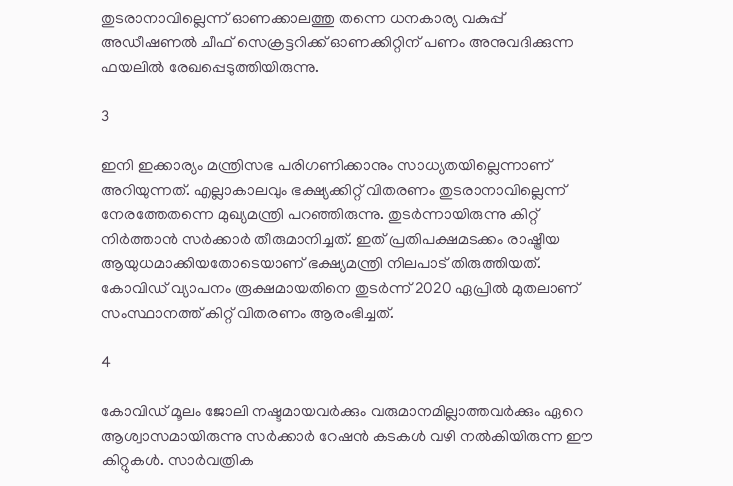തുടരാനാവില്ലെന്ന് ഓണക്കാലത്തു തന്നെ ധനകാര്യ വകുപ്പ് അഡീഷണല്‍ ചീഫ് സെക്രട്ടറിക്ക് ഓണക്കിറ്റിന് പണം അനുവദിക്കുന്ന ഫയലില്‍ രേഖപ്പെടുത്തിയിരുന്നു.

3

ഇനി ഇക്കാര്യം മന്ത്രിസഭ പരിഗണിക്കാനും സാധ്യതയില്ലെന്നാണ് അറിയുന്നത്. എല്ലാകാലവും ഭക്ഷ്യക്കിറ്റ് വിതരണം തുടരാനാവില്ലെന്ന് നേരത്തേതന്നെ മുഖ്യമന്ത്രി പറഞ്ഞിരുന്നു. തുടര്‍ന്നായിരുന്നു കിറ്റ് നിര്‍ത്താന്‍ സര്‍ക്കാര്‍ തീരുമാനിച്ചത്. ഇത് പ്രതിപക്ഷമടക്കം രാഷ്ട്രീയ ആയുധമാക്കിയതോടെയാണ് ഭക്ഷ്യമന്ത്രി നിലപാട് തിരുത്തിയത്. കോവിഡ് വ്യാപനം രൂക്ഷമായതിനെ തുടര്‍ന്ന് 2020 ഏപ്രില്‍ മുതലാണ് സംസ്ഥാനത്ത് കിറ്റ് വിതരണം ആരംഭിച്ചത്.

4

കോവിഡ് മൂലം ജോലി നഷ്ടമായവര്‍ക്കും വരുമാനമില്ലാത്തവര്‍ക്കും ഏറെ ആശ്വാസമായിരുന്നു സര്‍ക്കാര്‍ റേഷന്‍ കടകള്‍ വഴി നല്‍കിയിരുന്ന ഈ കിറ്റുകള്‍. സാര്‍വത്രിക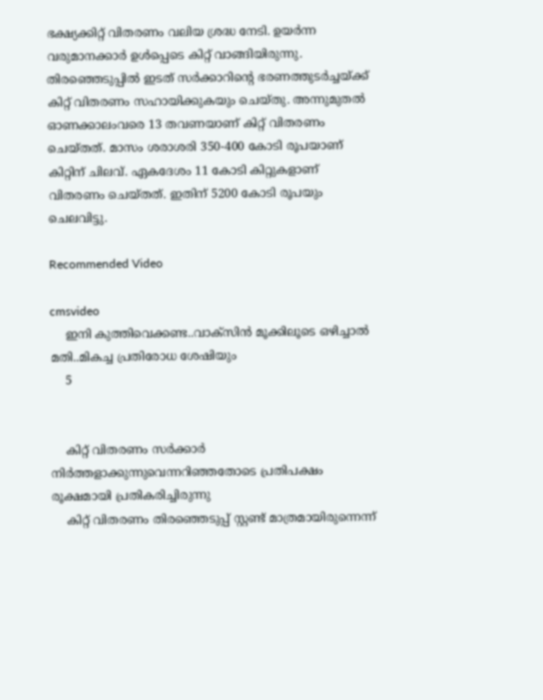ഭക്ഷ്യക്കിറ്റ് വിതരണം വലിയ ശ്രദ്ധ നേടി. ഉയര്‍ന്ന വരുമാനക്കാര്‍ ഉള്‍പ്പെടെ കിറ്റ് വാങ്ങിയിരുന്നു. തിരഞ്ഞെടുപ്പില്‍ ഇടത് സര്‍ക്കാറിന്റെ ഭരണത്തുടര്‍ച്ചയ്ക്ക് കിറ്റ് വിതരണം സഹായിക്കുകയും ചെയ്തു. അന്നുമുതല്‍ ഓണക്കാലംവരെ 13 തവണയാണ് കിറ്റ് വിതരണം ചെയ്തത്. മാസം ശരാശരി 350-400 കോടി രൂപയാണ് കിറ്റിന് ചിലവ്. ഏകദേശം 11 കോടി കിറ്റുകളാണ് വിതരണം ചെയ്തത്. ഇതിന് 5200 കോടി രൂപയും ചെലവിട്ടു.

Recommended Video

cmsvideo
    ഇനി കുത്തിവെക്കണ്ട..വാക്സിൻ മൂക്കിലൂടെ ഒഴിച്ചാൽ മതി..മികച്ച പ്രതിരോധ ശേഷിയും
    5


    കിറ്റ് വിതരണം സര്‍ക്കാര്‍ നിര്‍ത്തളാക്കുന്നുവെന്നറിഞ്ഞതോടെ പ്രതിപക്ഷം രൂക്ഷമായി പ്രതികരിച്ചിരുന്നു
    കിറ്റ് വിതരണം തിരഞ്ഞെടുപ്പ് സ്റ്റണ്ട് മാത്രമായിരുന്നെന്ന്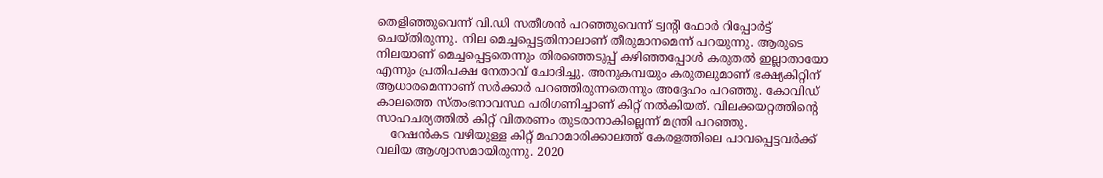തെളിഞ്ഞുവെന്ന് വി.ഡി സതീശന്‍ പറഞ്ഞുവെന്ന് ട്വന്റി ഫോര്‍ റിപ്പോര്‍ട്ട് ചെയ്തിരുന്നു. നില മെച്ചപ്പെട്ടതിനാലാണ് തീരുമാനമെന്ന് പറയുന്നു. ആരുടെ നിലയാണ് മെച്ചപ്പെട്ടതെന്നും തിരഞ്ഞെടുപ്പ് കഴിഞ്ഞപ്പോള്‍ കരുതല്‍ ഇല്ലാതായോ എന്നും പ്രതിപക്ഷ നേതാവ് ചോദിച്ചു. അനുകമ്പയും കരുതലുമാണ് ഭക്ഷ്യകിറ്റിന് ആധാരമെന്നാണ് സര്‍ക്കാര്‍ പറഞ്ഞിരുന്നതെന്നും അദ്ദേഹം പറഞ്ഞു. കോവിഡ് കാലത്തെ സ്തംഭനാവസ്ഥ പരിഗണിച്ചാണ് കിറ്റ് നല്‍കിയത്. വിലക്കയറ്റത്തിന്റെ സാഹചര്യത്തില്‍ കിറ്റ് വിതരണം തുടരാനാകില്ലെന്ന് മന്ത്രി പറഞ്ഞു.
    റേഷന്‍കട വഴിയുള്ള കിറ്റ് മഹാമാരിക്കാലത്ത് കേരളത്തിലെ പാവപ്പെട്ടവര്‍ക്ക് വലിയ ആശ്വാസമായിരുന്നു. 2020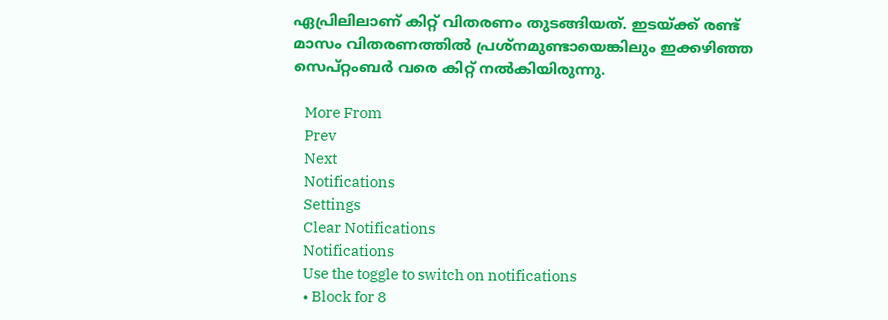ഏപ്രിലിലാണ് കിറ്റ് വിതരണം തുടങ്ങിയത്. ഇടയ്ക്ക് രണ്ട് മാസം വിതരണത്തില്‍ പ്രശ്‌നമുണ്ടായെങ്കിലും ഇക്കഴിഞ്ഞ സെപ്റ്റംബര്‍ വരെ കിറ്റ് നല്‍കിയിരുന്നു.

    More From
    Prev
    Next
    Notifications
    Settings
    Clear Notifications
    Notifications
    Use the toggle to switch on notifications
    • Block for 8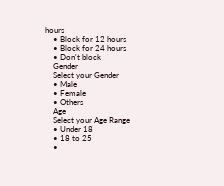hours
    • Block for 12 hours
    • Block for 24 hours
    • Don't block
    Gender
    Select your Gender
    • Male
    • Female
    • Others
    Age
    Select your Age Range
    • Under 18
    • 18 to 25
    •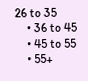26 to 35
    • 36 to 45
    • 45 to 55
    • 55+